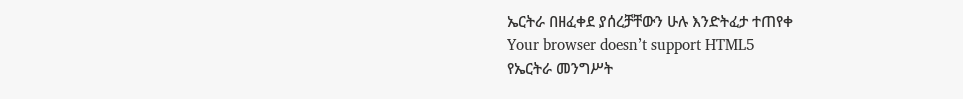ኤርትራ በዘፈቀደ ያሰረቻቸውን ሁሉ እንድትፈታ ተጠየቀ
Your browser doesn’t support HTML5
የኤርትራ መንግሥት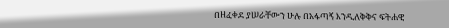በዘፈቀደ ያሠራቸውን ሁሉ በአፋጣኝ እንዲለቅቅና ፍትሐዊ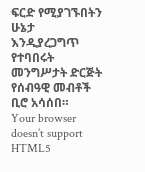ፍርድ የሚያገኙበትን ሁኔታ እንዲያረጋግጥ የተባበሩት መንግሥታት ድርጅት የሰብዓዊ መብቶች ቢሮ አሳሰበ።
Your browser doesn’t support HTML5